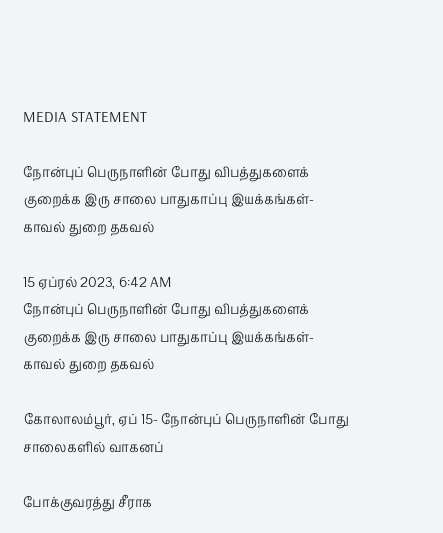MEDIA STATEMENT

நோன்புப் பெருநாளின் போது விபத்துகளைக் குறைக்க இரு சாலை பாதுகாப்பு இயக்கங்கள்- காவல் துறை தகவல்

15 ஏப்ரல் 2023, 6:42 AM
நோன்புப் பெருநாளின் போது விபத்துகளைக் குறைக்க இரு சாலை பாதுகாப்பு இயக்கங்கள்- காவல் துறை தகவல்

கோலாலம்பூர், ஏப் 15- நோன்புப் பெருநாளின் போது சாலைகளில் வாகனப்

போக்குவரத்து சீராக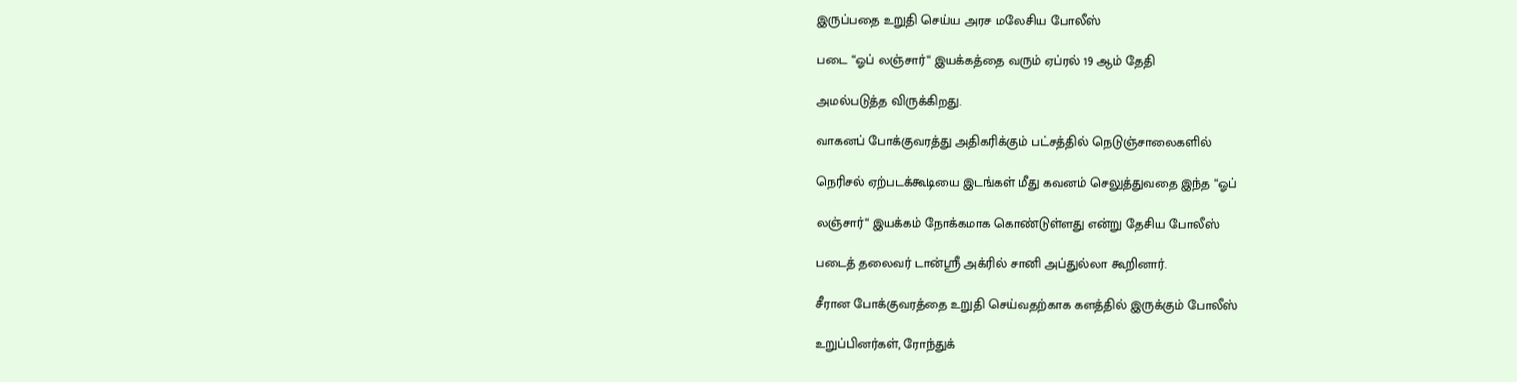இருப்பதை உறுதி செய்ய அரச மலேசிய போலீஸ்

படை “ஓப் லஞ்சார்“ இயக்கத்தை வரும் ஏப்ரல் 19 ஆம் தேதி

அமல்படுத்த விருக்கிறது.

வாகனப் போக்குவரத்து அதிகரிக்கும் பட்சத்தில் நெடுஞ்சாலைகளில்

நெரிசல் ஏற்படக்கூடியை இடங்கள் மீது கவனம் செலுத்துவதை இந்த “ஓப்

லஞ்சார்“ இயக்கம் நோக்கமாக கொண்டுள்ளது என்று தேசிய போலீஸ்

படைத் தலைவர் டான்ஸ்ரீ அக்ரில் சானி அப்துல்லா கூறினார்.

சீரான போக்குவரத்தை உறுதி செய்வதற்காக களத்தில் இருக்கும் போலீஸ்

உறுப்பினர்கள், ரோந்துக்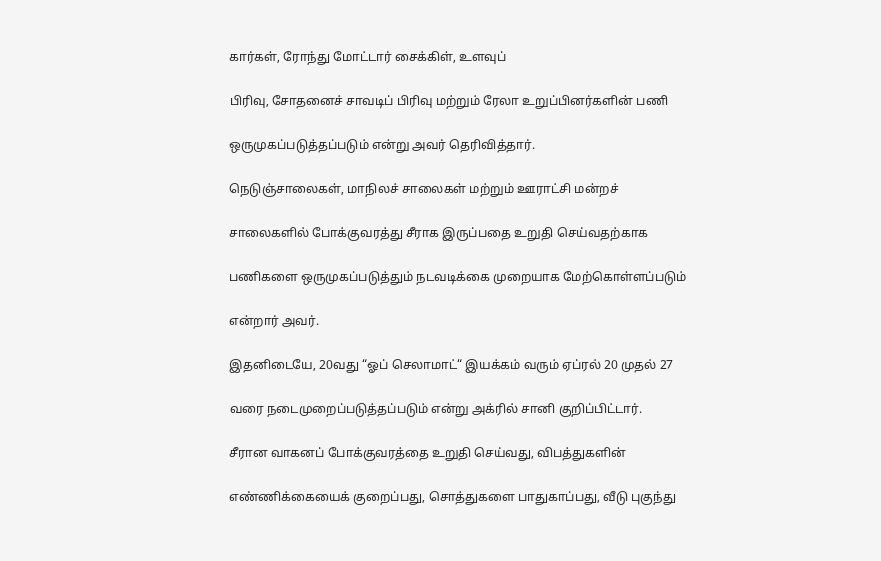கார்கள், ரோந்து மோட்டார் சைக்கிள், உளவுப்

பிரிவு, சோதனைச் சாவடிப் பிரிவு மற்றும் ரேலா உறுப்பினர்களின் பணி

ஒருமுகப்படுத்தப்படும் என்று அவர் தெரிவித்தார்.

நெடுஞ்சாலைகள், மாநிலச் சாலைகள் மற்றும் ஊராட்சி மன்றச்

சாலைகளில் போக்குவரத்து சீராக இருப்பதை உறுதி செய்வதற்காக

பணிகளை ஒருமுகப்படுத்தும் நடவடிக்கை முறையாக மேற்கொள்ளப்படும்

என்றார் அவர்.

இதனிடையே, 20வது “ஓப் செலாமாட்“ இயக்கம் வரும் ஏப்ரல் 20 முதல் 27

வரை நடைமுறைப்படுத்தப்படும் என்று அக்ரில் சானி குறிப்பிட்டார்.

சீரான வாகனப் போக்குவரத்தை உறுதி செய்வது, விபத்துகளின்

எண்ணிக்கையைக் குறைப்பது, சொத்துகளை பாதுகாப்பது, வீடு புகுந்து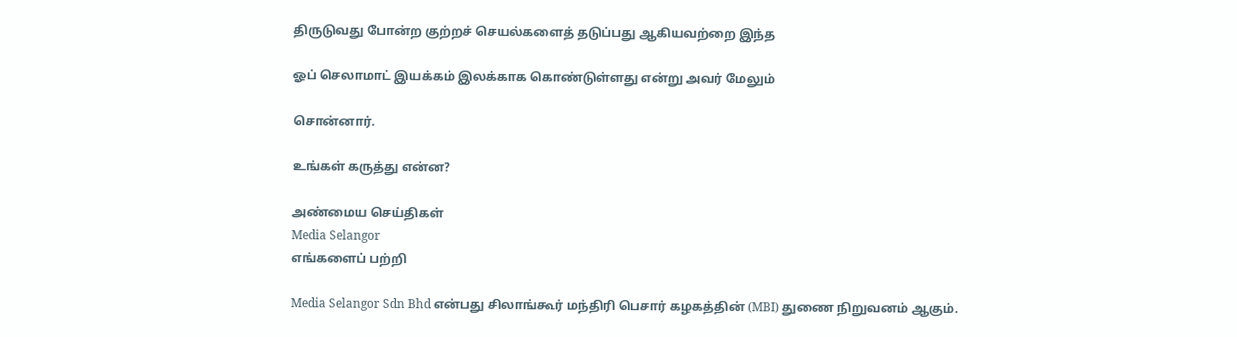திருடுவது போன்ற குற்றச் செயல்களைத் தடுப்பது ஆகியவற்றை இந்த

ஓப் செலாமாட் இயக்கம் இலக்காக கொண்டுள்ளது என்று அவர் மேலும்

சொன்னார்.

உங்கள் கருத்து என்ன?

அண்மைய செய்திகள்
Media Selangor
எங்களைப் பற்றி

Media Selangor Sdn Bhd என்பது சிலாங்கூர் மந்திரி பெசார் கழகத்தின் (MBI) துணை நிறுவனம் ஆகும்.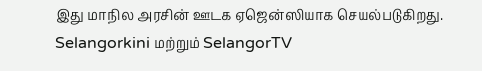இது மாநில அரசின் ஊடக ஏஜென்ஸியாக செயல்படுகிறது. Selangorkini மற்றும் SelangorTV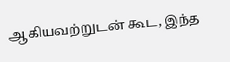ஆகியவற்றுடன் கூட, இந்த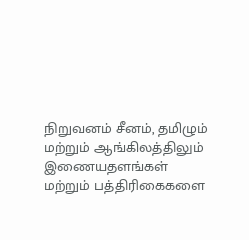நிறுவனம் சீனம், தமிழும் மற்றும் ஆங்கிலத்திலும் இணையதளங்கள் மற்றும் பத்திரிகைகளை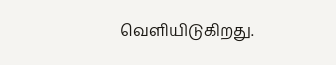வெளியிடுகிறது.